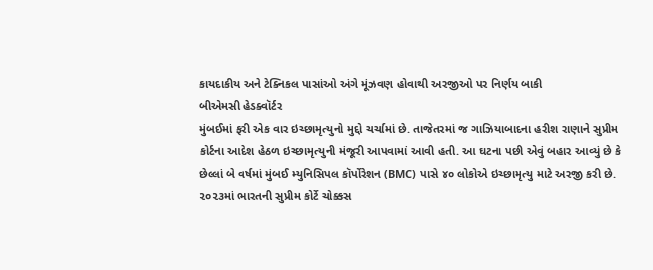કાયદાકીય અને ટેક્નિકલ પાસાંઓ અંગે મૂંઝવણ હોવાથી અરજીઓ પર નિર્ણય બાકી
બીએમસી હેડક્વૉર્ટર
મુંબઈમાં ફરી એક વાર ઇચ્છામૃત્યુનો મુદ્દો ચર્ચામાં છે. તાજેતરમાં જ ગાઝિયાબાદના હરીશ રાણાને સુપ્રીમ કોર્ટના આદેશ હેઠળ ઇચ્છામૃત્યુની મંજૂરી આપવામાં આવી હતી. આ ઘટના પછી એવું બહાર આવ્યું છે કે છેલ્લાં બે વર્ષમાં મુંબઈ મ્યુનિસિપલ કૉર્પોરેશન (BMC) પાસે ૪૦ લોકોએ ઇચ્છામૃત્યુ માટે અરજી કરી છે.
૨૦૨૩માં ભારતની સુપ્રીમ કોર્ટે ચોક્કસ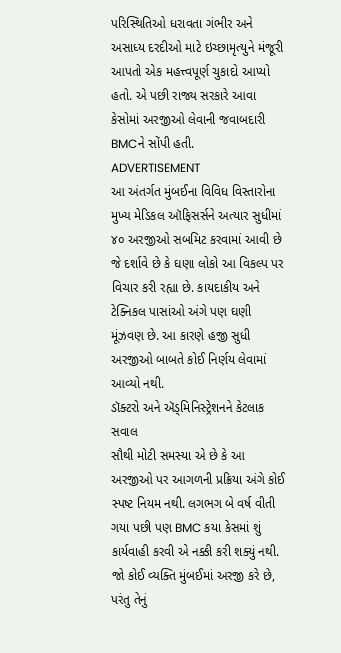પરિસ્થિતિઓ ધરાવતા ગંભીર અને અસાધ્ય દરદીઓ માટે ઇચ્છામૃત્યુને મંજૂરી આપતો એક મહત્ત્વપૂર્ણ ચુકાદો આપ્યો હતો. એ પછી રાજ્ય સરકારે આવા કેસોમાં અરજીઓ લેવાની જવાબદારી BMCને સોંપી હતી.
ADVERTISEMENT
આ અંતર્ગત મુંબઈના વિવિધ વિસ્તારોના મુખ્ય મેડિકલ ઑફિસર્સને અત્યાર સુધીમાં ૪૦ અરજીઓ સબમિટ કરવામાં આવી છે જે દર્શાવે છે કે ઘણા લોકો આ વિકલ્પ પર વિચાર કરી રહ્યા છે. કાયદાકીય અને ટેક્નિકલ પાસાંઓ અંગે પણ ઘણી મૂંઝવણ છે. આ કારણે હજી સુધી અરજીઓ બાબતે કોઈ નિર્ણય લેવામાં આવ્યો નથી.
ડૉક્ટરો અને ઍડ્મિનિસ્ટ્રેશનને કેટલાક સવાલ
સૌથી મોટી સમસ્યા એ છે કે આ અરજીઓ પર આગળની પ્રક્રિયા અંગે કોઈ સ્પષ્ટ નિયમ નથી. લગભગ બે વર્ષ વીતી ગયા પછી પણ BMC કયા કેસમાં શું કાર્યવાહી કરવી એ નક્કી કરી શક્યું નથી. જો કોઈ વ્યક્તિ મુંબઈમાં અરજી કરે છે, પરંતુ તેનું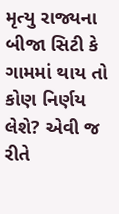મૃત્યુ રાજ્યના બીજા સિટી કે ગામમાં થાય તો કોણ નિર્ણય લેશે? એવી જ રીતે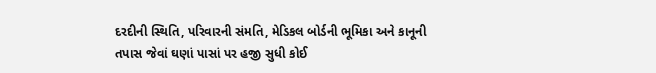દરદીની સ્થિતિ, પરિવારની સંમતિ, મેડિકલ બોર્ડની ભૂમિકા અને કાનૂની તપાસ જેવાં ઘણાં પાસાં પર હજી સુધી કોઈ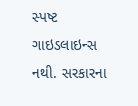સ્પષ્ટ ગાઇડલાઇન્સ નથી. સરકારના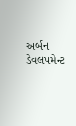અર્બન ડેવલપમેન્ટ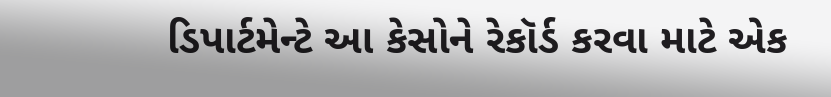ડિપાર્ટમેન્ટે આ કેસોને રેકૉર્ડ કરવા માટે એક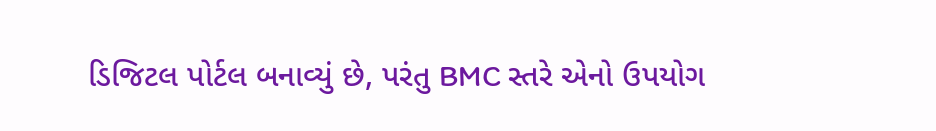ડિજિટલ પોર્ટલ બનાવ્યું છે, પરંતુ BMC સ્તરે એનો ઉપયોગ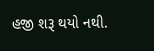હજી શરૂ થયો નથી.